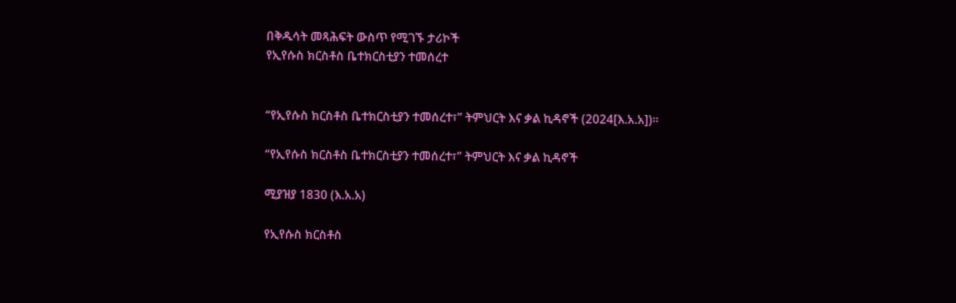በቅዱሳት መጻሕፍት ውስጥ የሚገኙ ታሪኮች
የኢየሱስ ክርስቶስ ቤተክርስቲያን ተመሰረተ


“የኢየሱስ ክርስቶስ ቤተክርስቲያን ተመሰረተ፣” ትምህርት እና ቃል ኪዳኖች (2024[እ.አ.አ])።

“የኢየሱስ ክርስቶስ ቤተክርስቲያን ተመሰረተ፣” ትምህርት እና ቃል ኪዳኖች

ሚያዝያ 1830 (እ.አ.አ)

የኢየሱስ ክርስቶስ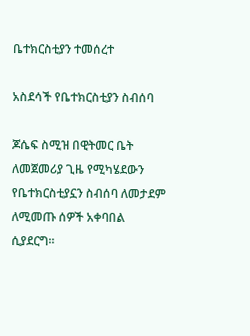ቤተክርስቲያን ተመሰረተ

አስደሳች የቤተክርስቲያን ስብሰባ

ጆሴፍ ስሚዝ በዊትመር ቤት ለመጀመሪያ ጊዜ የሚካሄደውን የቤተክርስቲያኗን ስብሰባ ለመታደም ለሚመጡ ሰዎች አቀባበል ሲያደርግ።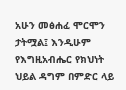አሁን መፅሐፈ ሞርሞን ታትሟል፤ እንዲሁም የእግዚአብሔር የክህነት ህይል ዳግም በምድር ላይ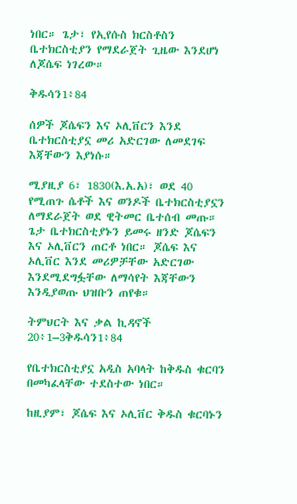ነበር። ጌታ፣ የኢየሱስ ክርስቶስን ቤተክርስቲያን የማደራጀት ጊዜው እንደሆነ ለጆሴፍ ነገረው።

ቅዱሳን1፥84

ሰዎች ጆሴፍን እና ኦሊቨርን እንደ ቤተክርስቲያኗ መሪ አድርገው ለመደገፍ እጃቸውን እያነሱ።

ሚያዚያ 6፣ 1830(እ.አ.አ)፣ ወደ 40 የሚጠጉ ሴቶች እና ወንዶች ቤተክርስቲያኗን ለማደራጀት ወደ ዊትመር ቤተሰብ መጡ። ጌታ ቤተክርስቲያኑን ይመሩ ዘንድ ጆሴፍን እና ኦሊቨርን ጠርቶ ነበር። ጆሴፍ እና ኦሊቨር እንደ መሪዎቻቸው አድርገው እንደሚደግፏቸው ለማሳየት እጃቸውን እንዲያወጡ ህዝቡን ጠየቁ።

ትምህርት እና ቃል ኪዳኖች 20፥1–3ቅዱሳን1፥84

የቤተክርስቲያኗ አዲስ አባላት ከቅዱስ ቁርባን በመካፈላቸው ተደስተው ነበር።

ከዚያም፣ ጆሴፍ እና ኦሊቨር ቅዱስ ቁርባኑን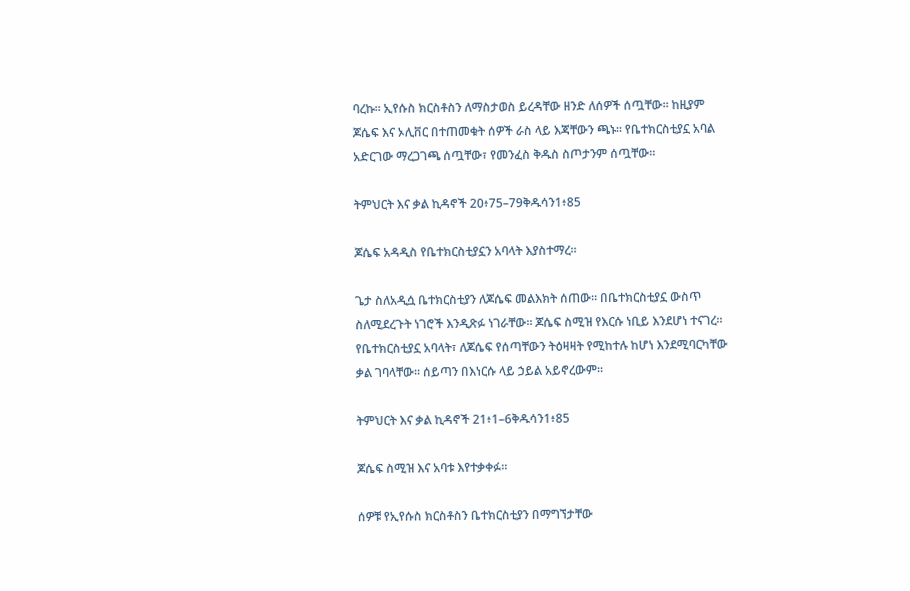ባረኩ። ኢየሱስ ክርስቶስን ለማስታወስ ይረዳቸው ዘንድ ለሰዎች ሰጧቸው። ከዚያም ጆሴፍ እና ኦሊቨር በተጠመቁት ሰዎች ራስ ላይ እጃቸውን ጫኑ። የቤተክርስቲያኗ አባል አድርገው ማረጋገጫ ሰጧቸው፣ የመንፈስ ቅዱስ ስጦታንም ሰጧቸው።

ትምህርት እና ቃል ኪዳኖች 20፥75–79ቅዱሳን1፥85

ጆሴፍ አዳዲስ የቤተክርስቲያኗን አባላት እያስተማረ።

ጌታ ስለአዲሷ ቤተክርስቲያን ለጆሴፍ መልእክት ሰጠው። በቤተክርስቲያኗ ውስጥ ስለሚደረጉት ነገሮች እንዲጽፉ ነገራቸው። ጆሴፍ ስሚዝ የእርሱ ነቢይ እንደሆነ ተናገረ። የቤተክርስቲያኗ አባላት፣ ለጆሴፍ የሰጣቸውን ትዕዛዛት የሚከተሉ ከሆነ እንደሚባርካቸው ቃል ገባላቸው። ሰይጣን በእነርሱ ላይ ኃይል አይኖረውም፡፡

ትምህርት እና ቃል ኪዳኖች 21፥1–6ቅዱሳን1፥85

ጆሴፍ ስሚዝ እና አባቱ እየተቃቀፉ።

ሰዎቹ የኢየሱስ ክርስቶስን ቤተክርስቲያን በማግኘታቸው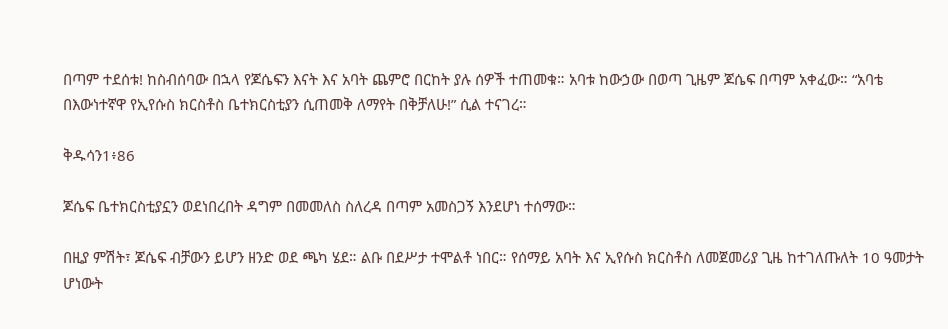በጣም ተደሰቱ! ከስብሰባው በኋላ የጆሴፍን እናት እና አባት ጨምሮ በርከት ያሉ ሰዎች ተጠመቁ። አባቱ ከውኃው በወጣ ጊዜም ጆሴፍ በጣም አቀፈው። “አባቴ በእውነተኛዋ የኢየሱስ ክርስቶስ ቤተክርስቲያን ሲጠመቅ ለማየት በቅቻለሁ!” ሲል ተናገረ።

ቅዱሳን1፥86

ጆሴፍ ቤተክርስቲያኗን ወደነበረበት ዳግም በመመለስ ስለረዳ በጣም አመስጋኝ እንደሆነ ተሰማው።

በዚያ ምሽት፣ ጆሴፍ ብቻውን ይሆን ዘንድ ወደ ጫካ ሄደ። ልቡ በደሥታ ተሞልቶ ነበር። የሰማይ አባት እና ኢየሱስ ክርስቶስ ለመጀመሪያ ጊዜ ከተገለጡለት 10 ዓመታት ሆነውት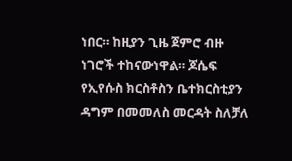ነበር። ከዚያን ጊዜ ጀምሮ ብዙ ነገሮች ተከናውነዋል። ጆሴፍ የኢየሱስ ክርስቶስን ቤተክርስቲያን ዳግም በመመለስ መርዳት ስለቻለ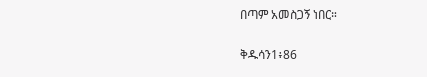በጣም አመስጋኝ ነበር።

ቅዱሳን1፥86